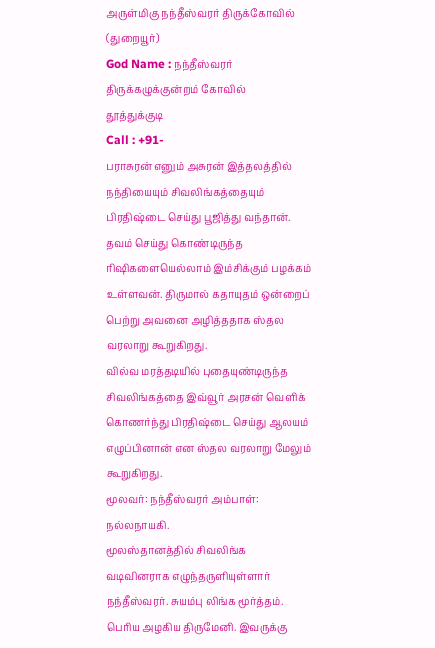அருள்மிகு நந்தீஸ்வரர் திருக்கோவில் (துறையூர்)
God Name : நந்தீஸ்வரர்
திருக்கழுக்குன்றம் கோவில்
தூத்துக்குடி
Call : +91-
பராசுரன் எனும் அசுரன் இத்தலத்தில் நந்தியையும் சிவலிங்கத்தையும் பிரதிஷ்டை செய்து பூஜித்து வந்தான். தவம் செய்து கொண்டிருந்த ரிஷிகளையெல்லாம் இம்சிக்கும் பழக்கம் உள்ளவன். திருமால் கதாயுதம் ஒன்றைப் பெற்று அவனை அழித்ததாக ஸ்தல வரலாறு கூறுகிறது.
வில்வ மரத்தடியில் புதையுண்டிருந்த சிவலிங்கத்தை இவ்வூர் அரசன் வெளிக் கொணர்ந்து பிரதிஷ்டை செய்து ஆலயம் எழுப்பினான் என ஸ்தல வரலாறு மேலும் கூறுகிறது.
மூலவர்: நந்தீஸ்வரர் அம்பாள்: நல்லநாயகி.
மூலஸ்தானத்தில் சிவலிங்க வடிவினராக எழுந்தருளியுள்ளார் நந்தீஸ்வரர். சுயம்பு லிங்க மூர்த்தம். பெரிய அழகிய திருமேனி. இவருக்கு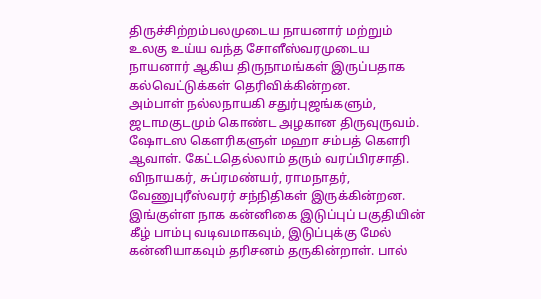திருச்சிற்றம்பலமுடைய நாயனார் மற்றும் உலகு உய்ய வந்த சோளீஸ்வரமுடைய நாயனார் ஆகிய திருநாமங்கள் இருப்பதாக கல்வெட்டுக்கள் தெரிவிக்கின்றன.
அம்பாள் நல்லநாயகி சதுர்புஜங்களும், ஜடாமகுடமும் கொண்ட அழகான திருவுருவம். ஷோடஸ கௌரிகளுள் மஹா சம்பத் கௌரி ஆவாள். கேட்டதெல்லாம் தரும் வரப்பிரசாதி.
விநாயகர், சுப்ரமண்யர், ராமநாதர், வேணுபுரீஸ்வரர் சந்நிதிகள் இருக்கின்றன. இங்குள்ள நாக கன்னிகை இடுப்புப் பகுதியின் கீழ் பாம்பு வடிவமாகவும், இடுப்புக்கு மேல் கன்னியாகவும் தரிசனம் தருகின்றாள். பால்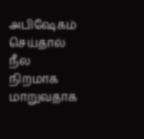அபிஷேகம் செய்தால் நீல நிறமாக மாறுவதாக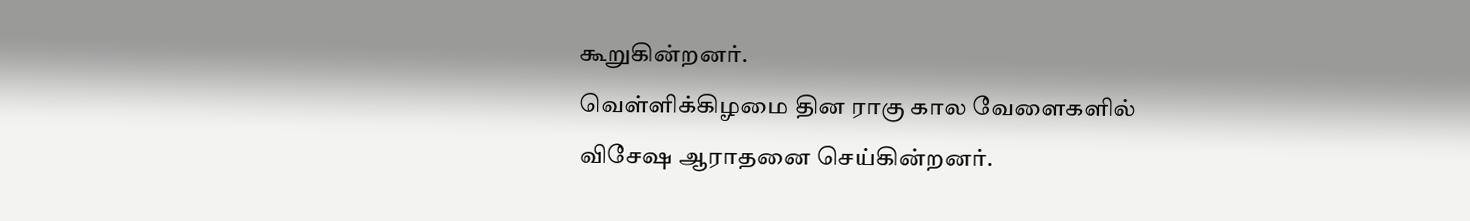கூறுகின்றனர்.
வெள்ளிக்கிழமை தின ராகு கால வேளைகளில் விசேஷ ஆராதனை செய்கின்றனர்.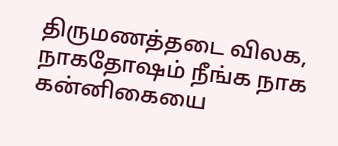திருமணத்தடை விலக, நாகதோஷம் நீங்க நாக கன்னிகையை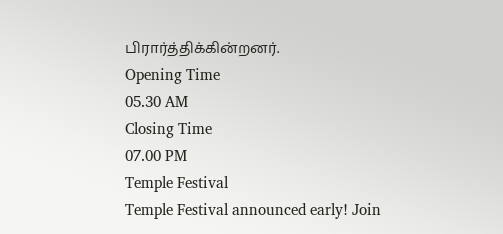பிரார்த்திக்கின்றனர்.
Opening Time
05.30 AM
Closing Time
07.00 PM
Temple Festival
Temple Festival announced early! Join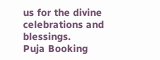us for the divine celebrations and blessings.
Puja Booking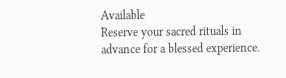Available
Reserve your sacred rituals in advance for a blessed experience.